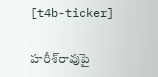[t4b-ticker]

హరీశ్‌రావుపై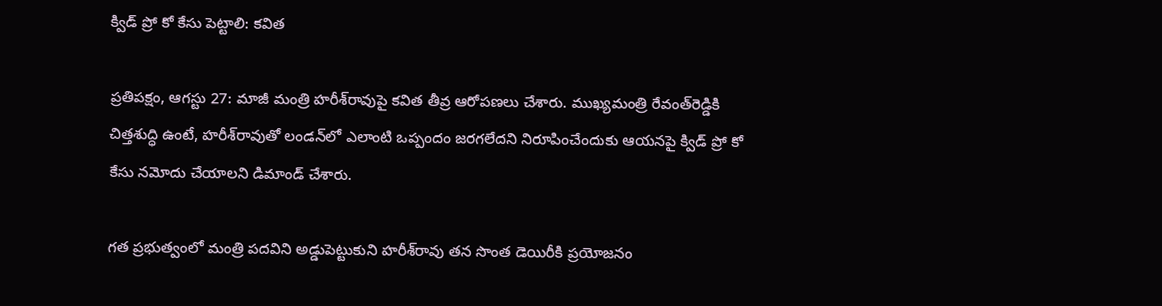క్విడ్‌ ప్రో కో కేసు పెట్టాలి: కవిత

ప్రతిపక్షం, ఆగస్టు 27: మాజీ మంత్రి హరీశ్‌రావుపై కవిత తీవ్ర ఆరోపణలు చేశారు. ముఖ్యమంత్రి రేవంత్‌రెడ్డికి చిత్తశుద్ధి ఉంటే, హరీశ్‌రావుతో లండన్‌లో ఎలాంటి ఒప్పందం జరగలేదని నిరూపించేందుకు ఆయనపై క్విడ్‌ ప్రో కో కేసు నమోదు చేయాలని డిమాండ్‌ చేశారు.

గత ప్రభుత్వంలో మంత్రి పదవిని అడ్డుపెట్టుకుని హరీశ్‌రావు తన సొంత డెయిరీకి ప్రయోజనం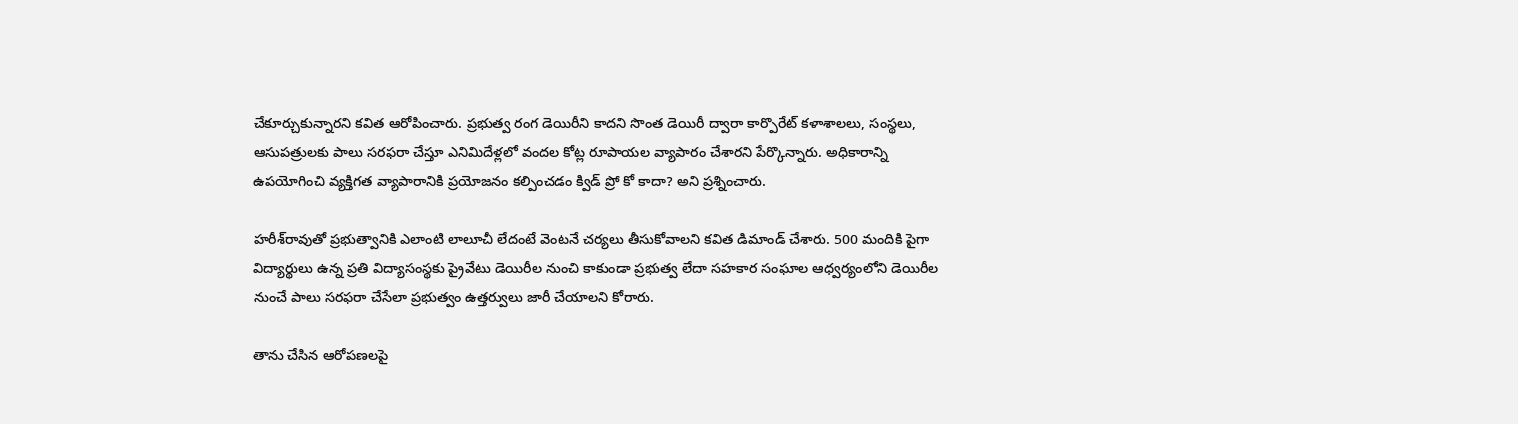చేకూర్చుకున్నారని కవిత ఆరోపించారు. ప్రభుత్వ రంగ డెయిరీని కాదని సొంత డెయిరీ ద్వారా కార్పొరేట్‌ కళాశాలలు, సంస్థలు, ఆసుపత్రులకు పాలు సరఫరా చేస్తూ ఎనిమిదేళ్లలో వందల కోట్ల రూపాయల వ్యాపారం చేశారని పేర్కొన్నారు. అధికారాన్ని ఉపయోగించి వ్యక్తిగత వ్యాపారానికి ప్రయోజనం కల్పించడం క్విడ్‌ ప్రో కో కాదా? అని ప్రశ్నించారు.

హరీశ్‌రావుతో ప్రభుత్వానికి ఎలాంటి లాలూచీ లేదంటే వెంటనే చర్యలు తీసుకోవాలని కవిత డిమాండ్‌ చేశారు. 500 మందికి పైగా విద్యార్థులు ఉన్న ప్రతి విద్యాసంస్థకు ప్రైవేటు డెయిరీల నుంచి కాకుండా ప్రభుత్వ లేదా సహకార సంఘాల ఆధ్వర్యంలోని డెయిరీల నుంచే పాలు సరఫరా చేసేలా ప్రభుత్వం ఉత్తర్వులు జారీ చేయాలని కోరారు.

తాను చేసిన ఆరోపణలపై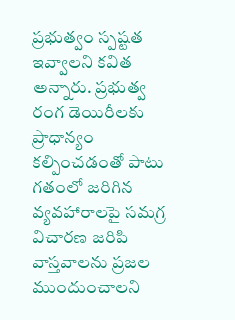ప్రభుత్వం స్పష్టత ఇవ్వాలని కవిత అన్నారు. ప్రభుత్వ రంగ డెయిరీలకు ప్రాధాన్యం కల్పించడంతో పాటు గతంలో జరిగిన వ్యవహారాలపై సమగ్ర విచారణ జరిపి వాస్తవాలను ప్రజల ముందుంచాలని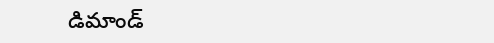డిమాండ్‌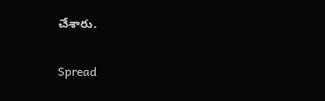చేశారు.

Spread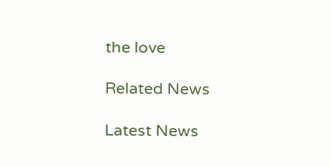the love

Related News

Latest News